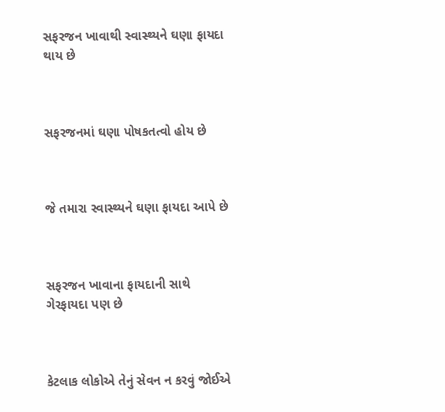સફરજન ખાવાથી સ્વાસ્થ્યને ઘણા ફાયદા થાય છે



સફરજનમાં ઘણા પોષકતત્વો હોય છે



જે તમારા સ્વાસ્થ્યને ઘણા ફાયદા આપે છે



સફરજન ખાવાના ફાયદાની સાથે ગેરફાયદા પણ છે



કેટલાક લોકોએ તેનું સેવન ન કરવું જોઈએ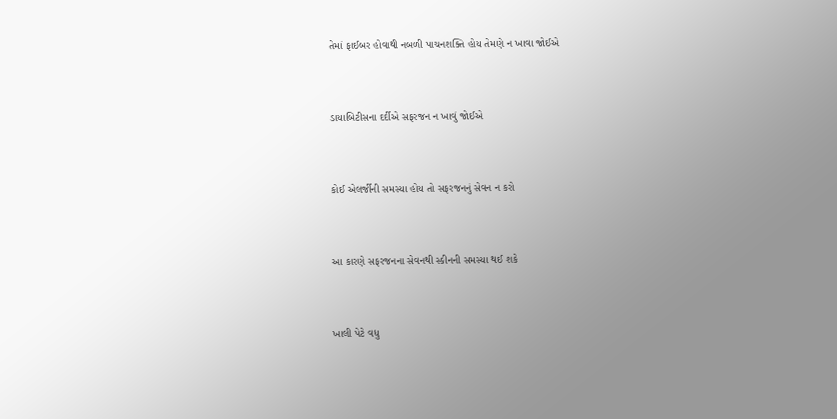તેમાં ફાઈબર હોવાથી નબળી પાચનશક્તિ હોય તેમણે ન ખાવા જોઈએ



ડાયાબિટીસના દર્દીએ સફરજન ન ખાવું જોઈએ



કોઈ એલર્જીની સમસ્યા હોય તો સફરજનનું સેવન ન કરો



આ કારણે સફરજનના સેવનથી સ્કીનની સમસ્યા થઈ શકે



ખાલી પેટે વધુ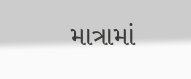માત્રામાં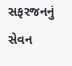સફરજનનું સેવન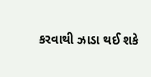કરવાથી ઝાડા થઈ શકે